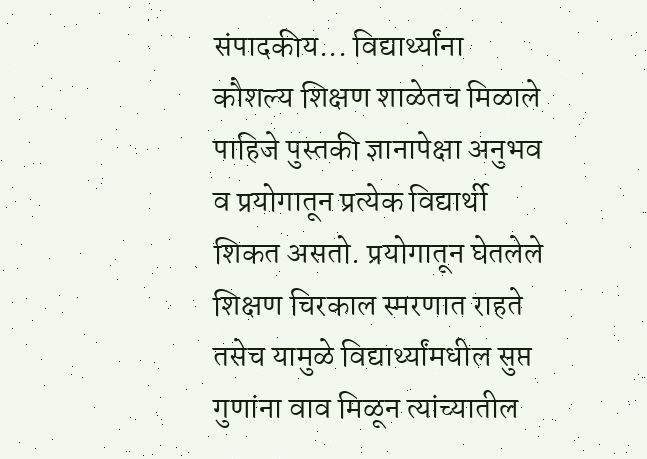संपादकीय... विद्यार्थ्यांना कौशल्य शिक्षण शाळेतच मिळाले पाहिजे पुस्तकी ज्ञानापेक्षा अनुभव व प्रयोगातून प्रत्येक विद्यार्थी शिकत असतो. प्रयोगातून घेतलेले शिक्षण चिरकाल स्मरणात राहते तसेच यामुळे विद्यार्थ्यांमधील सुप्त गुणांना वाव मिळून त्यांच्यातील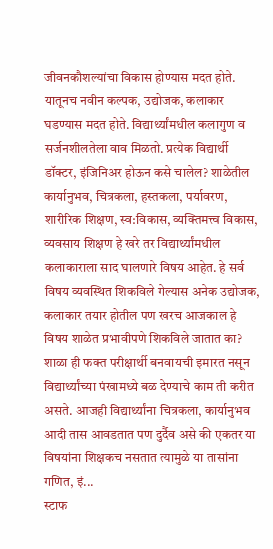जीवनकौशल्यांचा विकास होण्यास मदत होते. यातूनच नवीन कल्पक, उद्योजक, कलाकार घडण्यास मदत होते. विद्यार्थ्यांमधील कलागुण व सर्जनशीलतेला वाव मिळतो. प्रत्येक विद्यार्थी डॉक्टर, इंजिनिअर होऊन कसे चालेल? शाळेतील कार्यानुभव, चित्रकला, हस्तकला, पर्यावरण, शारीरिक शिक्षण, स्व:विकास, व्यक्तिमत्त्व विकास, व्यवसाय शिक्षण हे खरे तर विद्यार्थ्यांमधील कलाकाराला साद घालणारे विषय आहेत. हे सर्व विषय व्यवस्थित शिकविले गेल्यास अनेक उद्योजक, कलाकार तयार होतील पण खरच आजकाल हे विषय शाळेत प्रभावीपणे शिकविले जातात का? शाळा ही फक्त परीक्षार्थी बनवायची इमारत नसून विद्यार्थ्यांच्या पंखामध्ये बळ देण्याचे काम ती करीत असते. आजही विद्यार्थ्यांना चित्रकला, कार्यानुभव आदी तास आवडतात पण दुर्दैव असे की एकतर या विषयांना शिक्षकच नसतात त्यामुळे या तासांना गणित, इं...
स्टाफ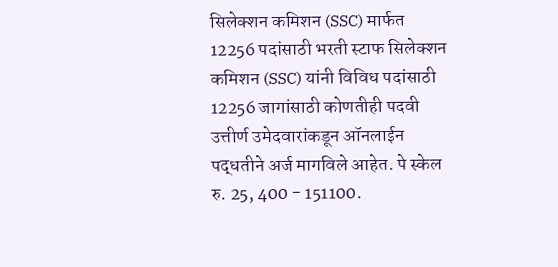सिलेक्शन कमिशन (SSC) मार्फत 12256 पदांसाठी भरती स्टाफ सिलेक्शन कमिशन (SSC) यांनी विविध पदांसाठी 12256 जागांसाठी कोणतीही पदवी उत्तीर्ण उमेदवारांकडून ऑनलाईन पद्धतीने अर्ज मागविले आहेत. पे स्केल रु. 25, 400 - 151100.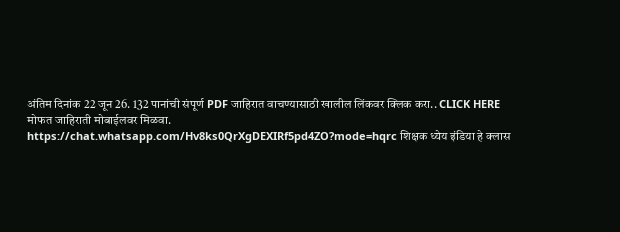अंतिम दिनांक 22 जून 26. 132 पानांची संपूर्ण PDF जाहिरात वाचण्यासाठी खालील लिंकवर क्लिक करा.. CLICK HERE मोफत जाहिराती मोबाईलवर मिळवा. https://chat.whatsapp.com/Hv8ks0QrXgDEXIRf5pd4ZO?mode=hqrc शिक्षक ध्येय इंडिया हे क्लास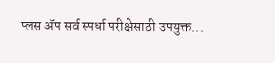प्लस ॲप सर्व स्पर्धा परीक्षेसाठी उपयुक्त...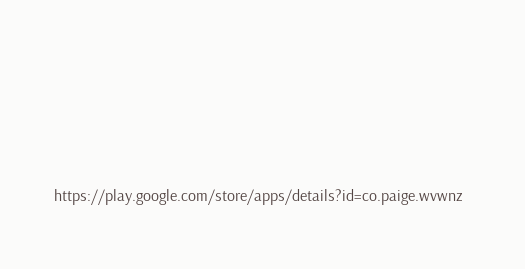https://play.google.com/store/apps/details?id=co.paige.wvwnz